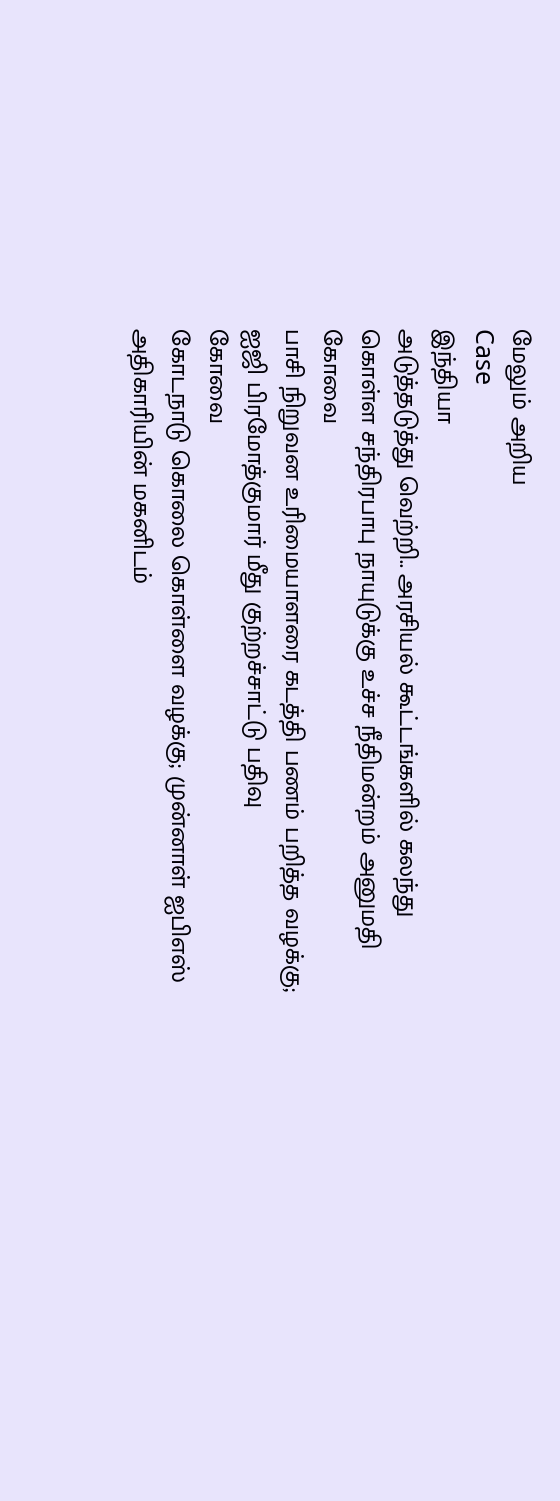மேலும் அறிய
Case
இந்தியா
அடுத்தடுத்து வெற்றி.. அரசியல் கூட்டங்களில் கலந்து கொள்ள சந்திரபாபு நாயுடுக்கு உச்ச நீதிமன்றம் அனுமதி
கோவை
பாசி நிறுவன உரிமையாளரை கடத்தி பணம் பறித்த வழக்கு; ஐஜி பிரமோத்குமார் மீது குற்றச்சாட்டு பதிவு
கோவை
கோடநாடு கொலை கொள்ளை வழக்கு; முன்னாள் ஐபிஎஸ் அதிகாரியின் மகனிடம்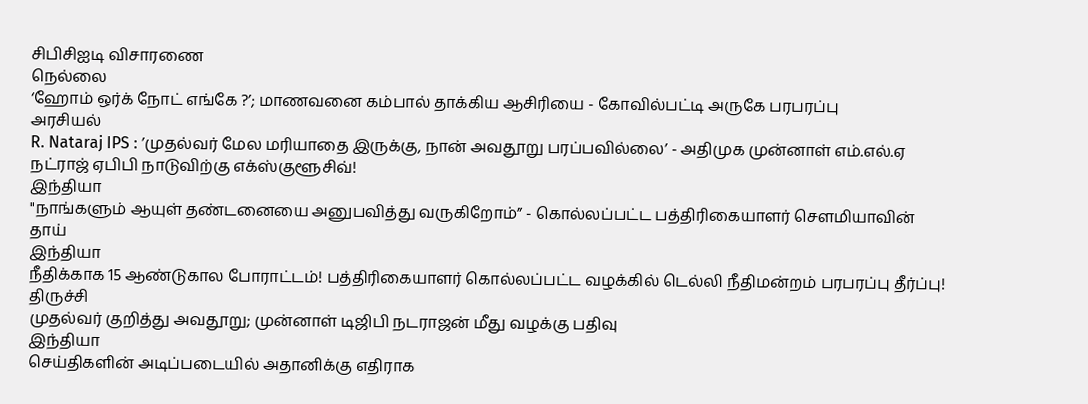சிபிசிஐடி விசாரணை
நெல்லை
‘ஹோம் ஒர்க் நோட் எங்கே ?’; மாணவனை கம்பால் தாக்கிய ஆசிரியை - கோவில்பட்டி அருகே பரபரப்பு
அரசியல்
R. Nataraj IPS : ’முதல்வர் மேல மரியாதை இருக்கு, நான் அவதூறு பரப்பவில்லை’ - அதிமுக முன்னாள் எம்.எல்.ஏ நட்ராஜ் ஏபிபி நாடுவிற்கு எக்ஸ்குளூசிவ்!
இந்தியா
"நாங்களும் ஆயுள் தண்டனையை அனுபவித்து வருகிறோம்” - கொல்லப்பட்ட பத்திரிகையாளர் சௌமியாவின் தாய்
இந்தியா
நீதிக்காக 15 ஆண்டுகால போராட்டம்! பத்திரிகையாளர் கொல்லப்பட்ட வழக்கில் டெல்லி நீதிமன்றம் பரபரப்பு தீர்ப்பு!
திருச்சி
முதல்வர் குறித்து அவதூறு; முன்னாள் டிஜிபி நடராஜன் மீது வழக்கு பதிவு
இந்தியா
செய்திகளின் அடிப்படையில் அதானிக்கு எதிராக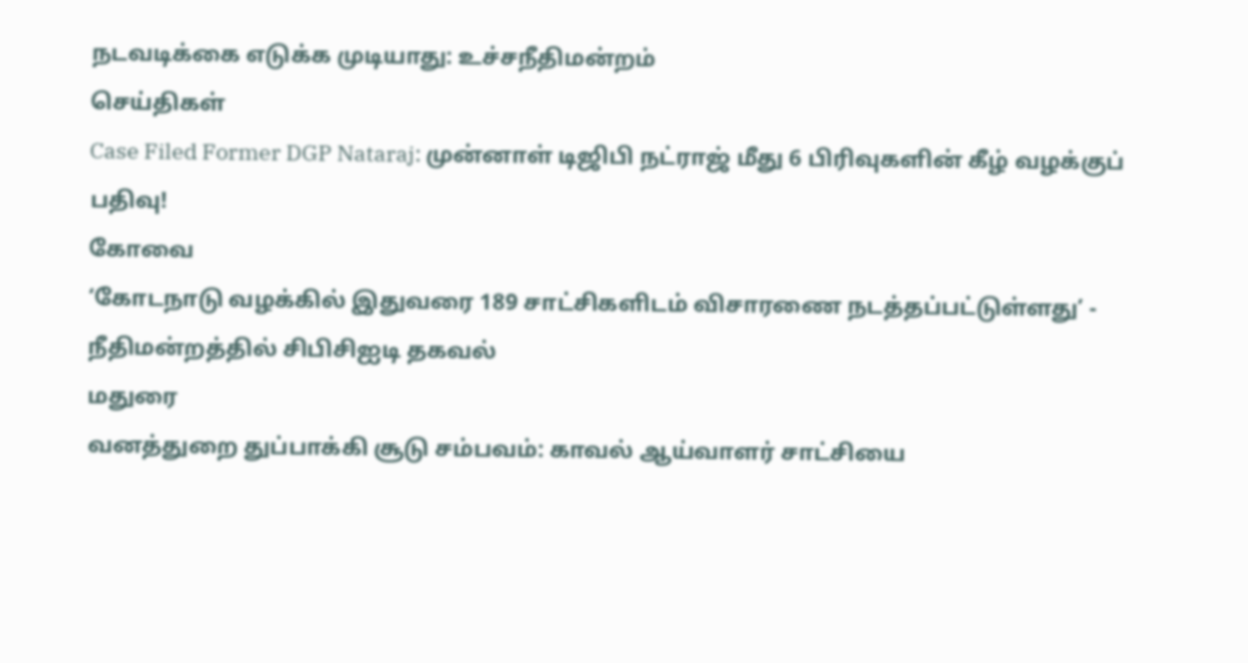நடவடிக்கை எடுக்க முடியாது: உச்சநீதிமன்றம்
செய்திகள்
Case Filed Former DGP Nataraj: முன்னாள் டிஜிபி நட்ராஜ் மீது 6 பிரிவுகளின் கீழ் வழக்குப் பதிவு!
கோவை
‘கோடநாடு வழக்கில் இதுவரை 189 சாட்சிகளிடம் விசாரணை நடத்தப்பட்டுள்ளது’ - நீதிமன்றத்தில் சிபிசிஐடி தகவல்
மதுரை
வனத்துறை துப்பாக்கி சூடு சம்பவம்: காவல் ஆய்வாளர் சாட்சியை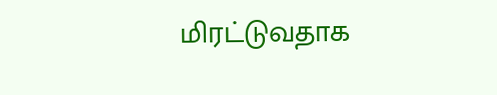மிரட்டுவதாக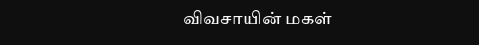விவசாயின் மகள்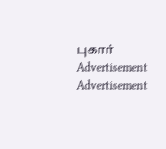புகார்
Advertisement
Advertisement